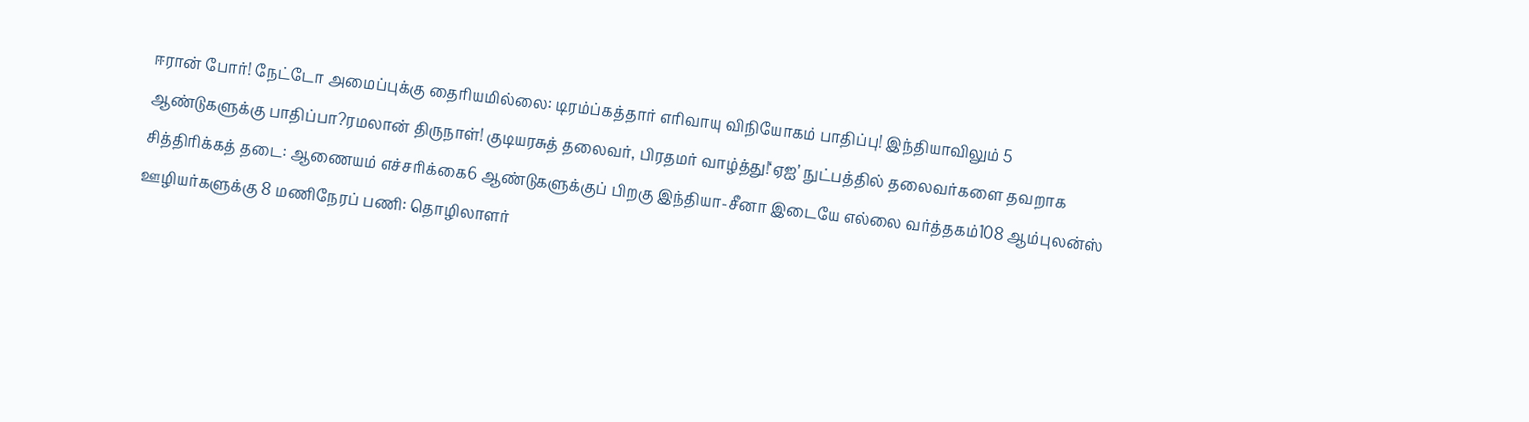ஈரான் போர்! நேட்டோ அமைப்புக்கு தைரியமில்லை: டிரம்ப்கத்தார் எரிவாயு விநியோகம் பாதிப்பு! இந்தியாவிலும் 5 ஆண்டுகளுக்கு பாதிப்பா?ரமலான் திருநாள்! குடியரசுத் தலைவர், பிரதமர் வாழ்த்து!‘ஏஐ’ நுட்பத்தில் தலைவர்களை தவறாக சித்திரிக்கத் தடை: ஆணையம் எச்சரிக்கை6 ஆண்டுகளுக்குப் பிறகு இந்தியா-சீனா இடையே எல்லை வர்த்தகம்108 ஆம்புலன்ஸ் ஊழியர்களுக்கு 8 மணிநேரப் பணி: தொழிலாளர்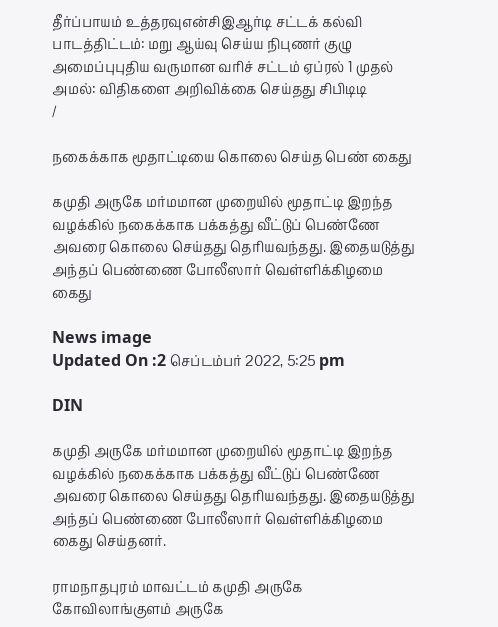தீர்ப்பாயம் உத்தரவுஎன்சிஇஆர்டி சட்டக் கல்வி பாடத்திட்டம்: மறு ஆய்வு செய்ய நிபுணர் குழு அமைப்புபுதிய வருமான வரிச் சட்டம் ஏப்ரல் 1 முதல் அமல்: விதிகளை அறிவிக்கை செய்தது சிபிடிடி
/

நகைக்காக மூதாட்டியை கொலை செய்த பெண் கைது

கமுதி அருகே மர்மமான முறையில் மூதாட்டி இறந்த வழக்கில் நகைக்காக பக்கத்து வீட்டுப் பெண்ணே அவரை கொலை செய்தது தெரியவந்தது. இதையடுத்து அந்தப் பெண்ணை போலீஸார் வெள்ளிக்கிழமை கைது

News image
Updated On :2 செப்டம்பர் 2022, 5:25 pm

DIN

கமுதி அருகே மர்மமான முறையில் மூதாட்டி இறந்த வழக்கில் நகைக்காக பக்கத்து வீட்டுப் பெண்ணே அவரை கொலை செய்தது தெரியவந்தது. இதையடுத்து அந்தப் பெண்ணை போலீஸார் வெள்ளிக்கிழமை கைது செய்தனர்.

ராமநாதபுரம் மாவட்டம் கமுதி அருகே கோவிலாங்குளம் அருகே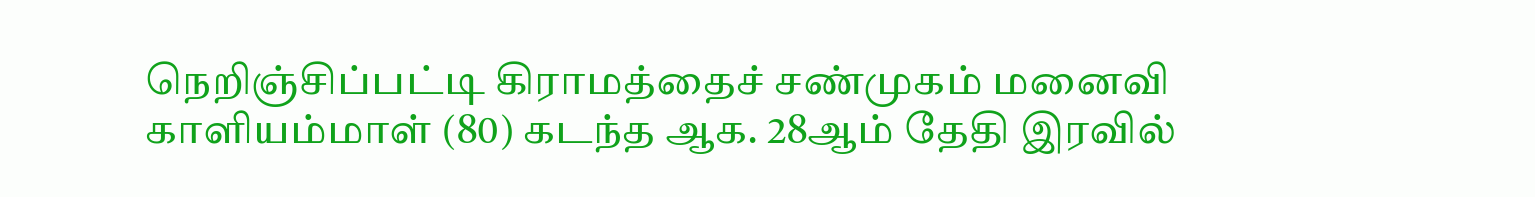நெறிஞ்சிப்பட்டி கிராமத்தைச் சண்முகம் மனைவி காளியம்மாள் (80) கடந்த ஆக. 28ஆம் தேதி இரவில்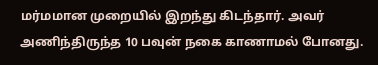மர்மமான முறையில் இறந்து கிடந்தார். அவர் அணிந்திருந்த 10 பவுன் நகை காணாமல் போனது.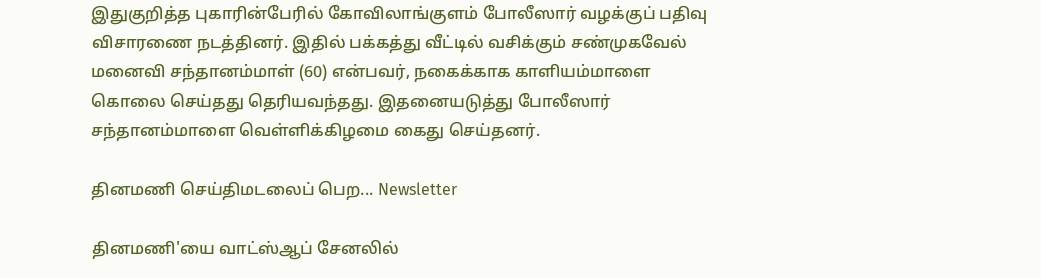இதுகுறித்த புகாரின்பேரில் கோவிலாங்குளம் போலீஸார் வழக்குப் பதிவு விசாரணை நடத்தினர். இதில் பக்கத்து வீட்டில் வசிக்கும் சண்முகவேல் மனைவி சந்தானம்மாள் (60) என்பவர், நகைக்காக காளியம்மாளை கொலை செய்தது தெரியவந்தது. இதனையடுத்து போலீஸார் சந்தானம்மாளை வெள்ளிக்கிழமை கைது செய்தனர்.

தினமணி செய்திமடலைப் பெற... Newsletter

தினமணி'யை வாட்ஸ்ஆப் சேனலில்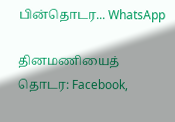பின்தொடர... WhatsApp

தினமணியைத் தொடர: Facebook,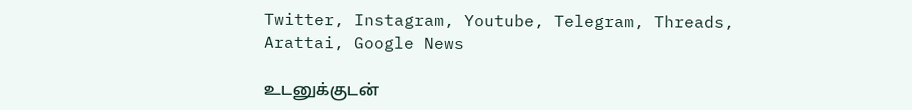Twitter, Instagram, Youtube, Telegram, Threads, Arattai, Google News

உடனுக்குடன்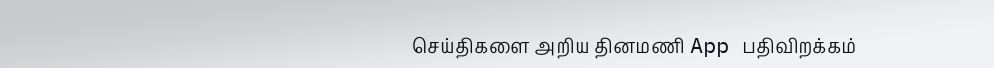செய்திகளை அறிய தினமணி App பதிவிறக்கம்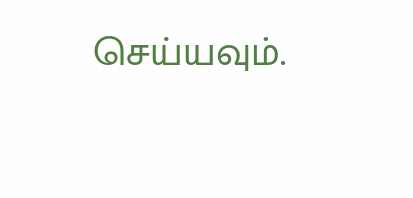செய்யவும்.